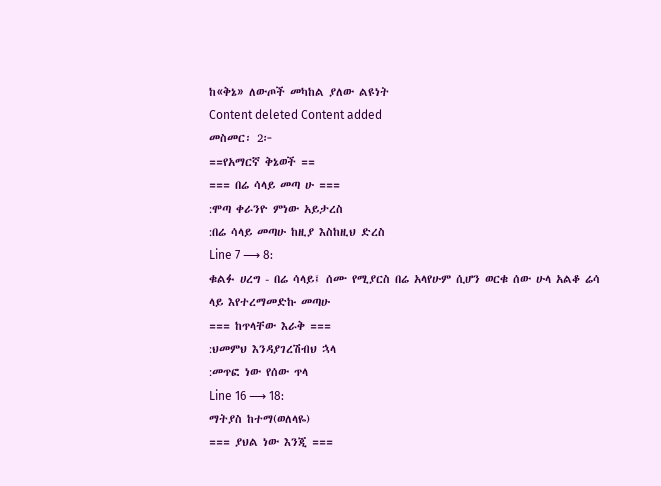ከ«ቅኔ» ለውጦች መካከል ያለው ልዩነት
Content deleted Content added
መስመር፡ 2፦
==የአማርኛ ቅኔወች ==
=== በሬ ሳላይ መጣ ሁ ===
:ሞጣ ቀራንዮ ምነው አይታረስ
:በሬ ሳላይ መጣሁ ከዚያ እስከዚህ ድረስ
Line 7 ⟶ 8:
ቁልፉ ሀረግ - በሬ ሳላይ፤ ሰሙ የሚያርስ በሬ አላየሁም ሲሆን ወርቁ ሰው ሁላ አልቆ ሬሳ ላይ እየተረማመድኩ መጣሁ
=== ከጥላቸው እራቅ ===
:ህመምህ እንዳያገረሽብህ ኋላ
:መጥፎ ነው የሰው ጥላ
Line 16 ⟶ 18:
ማትያስ ከተማ(ወለላዬ)
=== ያህል ነው እንጂ ===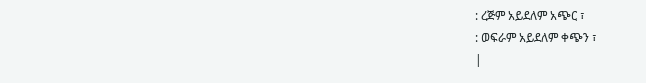: ረጅም አይደለም አጭር ፣
: ወፍራም አይደለም ቀጭን ፣
|